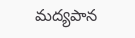మద్యపాన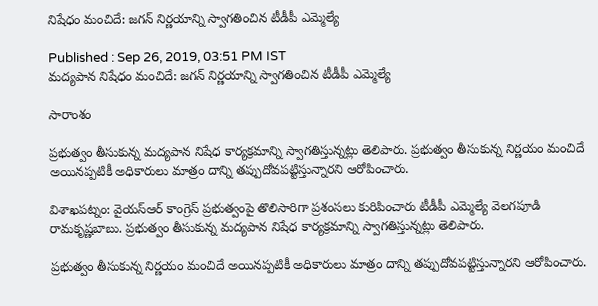నిషేధం మంచిదే: జగన్ నిర్ణయాన్ని స్వాగతించిన టీడీపీ ఎమ్మెల్యే

Published : Sep 26, 2019, 03:51 PM IST
మద్యపాన నిషేధం మంచిదే: జగన్ నిర్ణయాన్ని స్వాగతించిన టీడీపీ ఎమ్మెల్యే

సారాంశం

ప్రభుత్వం తీసుకున్న మద్యపాన నిషేధ కార్యక్రమాన్ని స్వాగతిస్తున్నట్లు తెలిపారు. ప్రభుత్వం తీసుకున్న నిర్ణయం మంచిదే అయినప్పటికీ అధికారులు మాత్రం దాన్ని తప్పుదోవపట్టిస్తున్నారని ఆరోపించారు.

విశాఖపట్నం: వైయస్ఆర్ కాంగ్రెస్ ప్రభుత్వంపై తొలిసారిగా ప్రశంసలు కురిపించారు టీడీపీ ఎమ్మెల్యే వెలగపూడి రామకృష్ణబాబు. ప్రభుత్వం తీసుకున్న మద్యపాన నిషేధ కార్యక్రమాన్ని స్వాగతిస్తున్నట్లు తెలిపారు.

ప్రభుత్వం తీసుకున్న నిర్ణయం మంచిదే అయినప్పటికీ అధికారులు మాత్రం దాన్ని తప్పుదోవపట్టిస్తున్నారని ఆరోపించారు.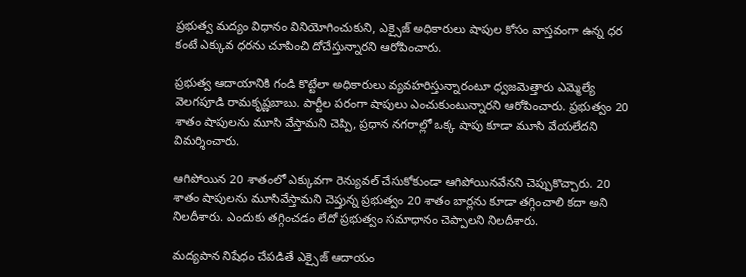ప్రభుత్వ మద్యం విధానం వినియోగించుకుని, ఎక్సైజ్ అధికారులు షాపుల కోసం వాస్తవంగా ఉన్న ధర కంటే ఎక్కువ ధరను చూపించి దోచేస్తున్నారని ఆరోపించారు.

ప్రభుత్వ ఆదాయానికి గండి కొట్టేలా అధికారులు వ్యవహరిస్తున్నారంటూ ధ్వజమెత్తారు ఎమ్మెల్యే వెలగపూడి రామకృష్ణబాబు. పార్టీల పరంగా షాపులు ఎంచుకుంటున్నారని ఆరోపించారు. ప్రభుత్వం 20 శాతం షాపులను మూసి వేస్తామని చెప్పి, ప్రధాన నగరాల్లో ఒక్క షాపు కూడా మూసి వేయలేదని విమర్శించారు.

ఆగిపోయిన 20 శాతంలో ఎక్కువగా రెన్యువల్ చేసుకోకుండా ఆగిపోయినవేనని చెప్పుకొచ్చారు. 20 శాతం షాపులను మూసివేస్తామని చెప్తున్న ప్రభుత్వం 20 శాతం బార్లను కూడా తగ్గించాలి కదా అని నిలదీశారు. ఎందుకు తగ్గించడం లేదో ప్రభుత్వం సమాధానం చెప్పాలని నిలదీశారు.

మద్యపాన నిషేధం చేపడితే ఎక్సైజ్ ఆదాయం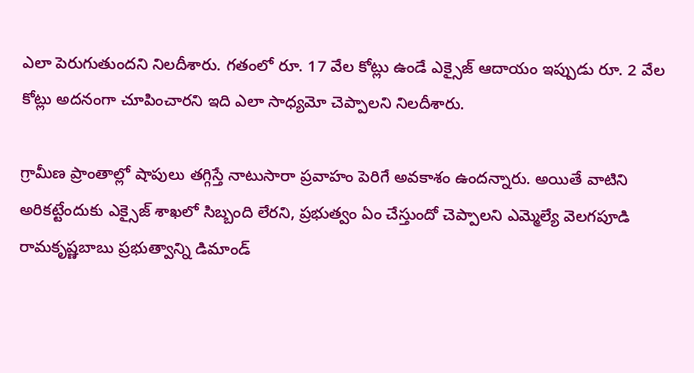ఎలా పెరుగుతుందని నిలదీశారు. గతంలో రూ. 17 వేల కోట్లు ఉండే ఎక్సైజ్ ఆదాయం ఇప్పుడు రూ. 2 వేల కోట్లు అదనంగా చూపించారని ఇది ఎలా సాధ్యమో చెప్పాలని నిలదీశారు.

గ్రామీణ ప్రాంతాల్లో షాపులు తగ్గిస్తే నాటుసారా ప్రవాహం పెరిగే అవకాశం ఉందన్నారు. అయితే వాటిని అరికట్టేందుకు ఎక్సైజ్ శాఖలో సిబ్బంది లేరని, ప్రభుత్వం ఏం చేస్తుందో చెప్పాలని ఎమ్మెల్యే వెలగపూడి రామకృష్ణబాబు ప్రభుత్వాన్ని డిమాండ్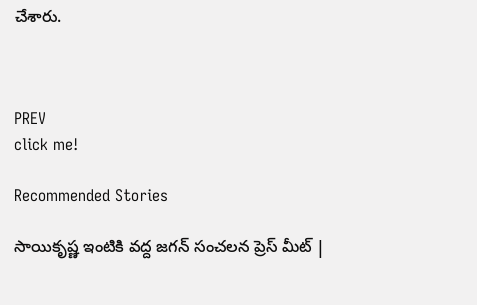చేశారు.



PREV
click me!

Recommended Stories

సాయికృష్ణ ఇంటికి వద్ద జగన్ సంచలన ప్రెస్ మీట్ |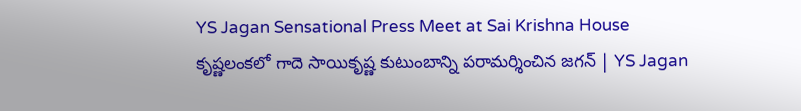YS Jagan Sensational Press Meet at Sai Krishna House
కృష్ణలంకలో గాదె సాయికృష్ణ కుటుంబాన్ని పరామర్శించిన జగన్ | YS Jagan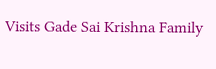Visits Gade Sai Krishna Family